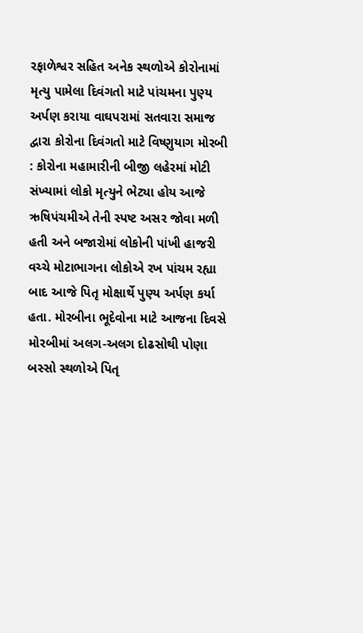રફાળેશ્વર સહિત અનેક સ્થળોએ કોરોનામાં મૃત્યુ પામેલા દિવંગતો માટે પાંચમના પુણ્ય અર્પણ કરાયા વાઘપરામાં સતવારા સમાજ દ્વારા કોરોના દિવંગતો માટે વિષ્ણુયાગ મોરબી : કોરોના મહામારીની બીજી લહેરમાં મોટી સંખ્યામાં લોકો મૃત્યુને ભેટ્યા હોય આજે ઋષિપંચમીએ તેની સ્પષ્ટ અસર જોવા મળી હતી અને બજારોમાં લોકોની પાંખી હાજરી વચ્ચે મોટાભાગના લોકોએ રખ પાંચમ રહ્યા બાદ આજે પિતૃ મોક્ષાર્થે પુણ્ય અર્પણ કર્યા હતા. મોરબીના ભૂદેવોના માટે આજના દિવસે મોરબીમાં અલગ-અલગ દોઢસોથી પોણા બસ્સો સ્થળોએ પિતૃ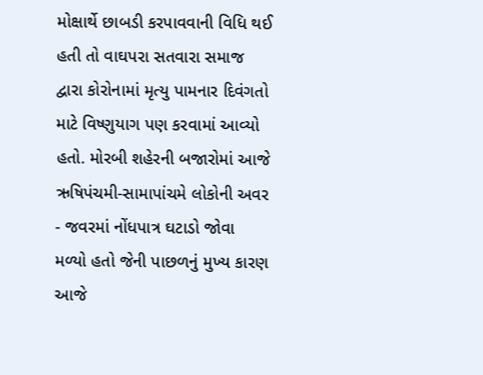મોક્ષાર્થે છાબડી કરપાવવાની વિધિ થઈ હતી તો વાઘપરા સતવારા સમાજ દ્વારા કોરોનામાં મૃત્યુ પામનાર દિવંગતો માટે વિષ્ણુયાગ પણ કરવામાં આવ્યો હતો. મોરબી શહેરની બજારોમાં આજે ઋષિપંચમી-સામાપાંચમે લોકોની અવર - જવરમાં નોંધપાત્ર ઘટાડો જોવા મળ્યો હતો જેની પાછળનું મુખ્ય કારણ આજે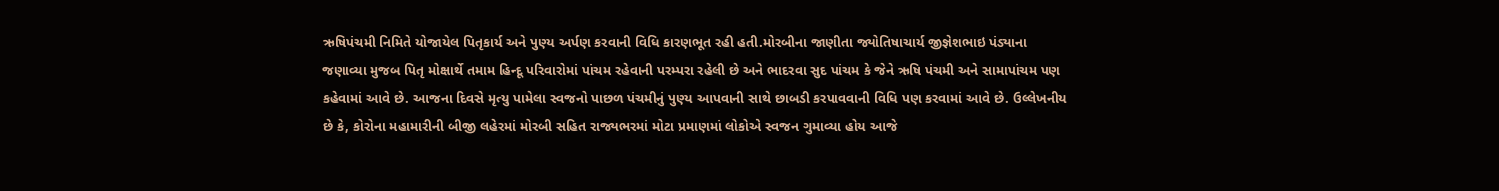ઋષિપંચમી નિમિતે યોજાયેલ પિતૃકાર્ય અને પુણ્ય અર્પણ કરવાની વિધિ કારણભૂત રહી હતી.મોરબીના જાણીતા જ્યોતિષાચાર્ય જીજ્ઞેશભાઇ પંડ્યાના જણાવ્યા મુજબ પિતૃ મોક્ષાર્થે તમામ હિન્દૂ પરિવારોમાં પાંચમ રહેવાની પરમ્પરા રહેલી છે અને ભાદરવા સુદ પાંચમ કે જેને ઋષિ પંચમી અને સામાપાંચમ પણ કહેવામાં આવે છે. આજના દિવસે મૃત્યુ પામેલા સ્વજનો પાછળ પંચમીનું પુણ્ય આપવાની સાથે છાબડી કરપાવવાની વિધિ પણ કરવામાં આવે છે. ઉલ્લેખનીય છે કે, કોરોના મહામારીની બીજી લહેરમાં મોરબી સહિત રાજ્યભરમાં મોટા પ્રમાણમાં લોકોએ સ્વજન ગુમાવ્યા હોય આજે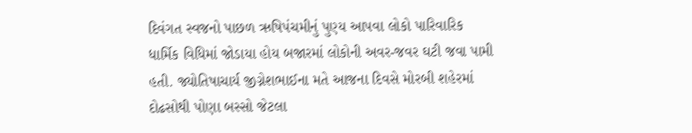દિવંગત સ્વજનો પાછળ ઋષિપંચમીનું પુણ્ય આપવા લોકો પારિવારિક ધાર્મિક વિધિમાં જોડાયા હોય બજારમાં લોકોની અવર-જવર ઘટી જવા પામી હતી. જ્યોતિષાચાર્ય જીગ્નેશભાઈના મતે આજના દિવસે મોરબી શહેરમાં દોઢસોથી પોણા બસ્સો જેટલા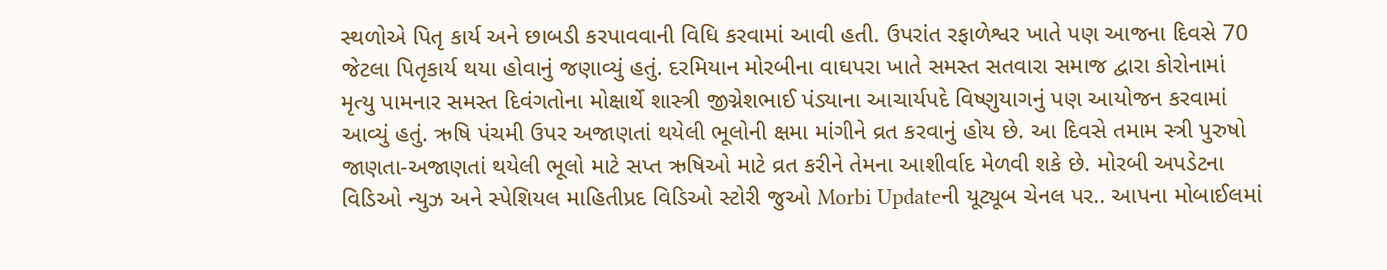સ્થળોએ પિતૃ કાર્ય અને છાબડી કરપાવવાની વિધિ કરવામાં આવી હતી. ઉપરાંત રફાળેશ્વર ખાતે પણ આજના દિવસે 70 જેટલા પિતૃકાર્ય થયા હોવાનું જણાવ્યું હતું. દરમિયાન મોરબીના વાઘપરા ખાતે સમસ્ત સતવારા સમાજ દ્વારા કોરોનામાં મૃત્યુ પામનાર સમસ્ત દિવંગતોના મોક્ષાર્થે શાસ્ત્રી જીગ્નેશભાઈ પંડ્યાના આચાર્યપદે વિષ્ણુયાગનું પણ આયોજન કરવામાં આવ્યું હતું. ઋષિ પંચમી ઉપર અજાણતાં થયેલી ભૂલોની ક્ષમા માંગીને વ્રત કરવાનું હોય છે. આ દિવસે તમામ સ્ત્રી પુરુષો જાણતા-અજાણતાં થયેલી ભૂલો માટે સપ્ત ઋષિઓ માટે વ્રત કરીને તેમના આશીર્વાદ મેળવી શકે છે. મોરબી અપડેટના વિડિઓ ન્યુઝ અને સ્પેશિયલ માહિતીપ્રદ વિડિઓ સ્ટોરી જુઓ Morbi Updateની યૂટ્યૂબ ચેનલ પર.. આપના મોબાઈલમાં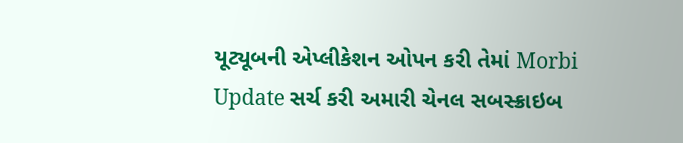યૂટ્યૂબની એપ્લીકેશન ઓપન કરી તેમાં Morbi Update સર્ચ કરી અમારી ચેનલ સબસ્ક્રાઇબ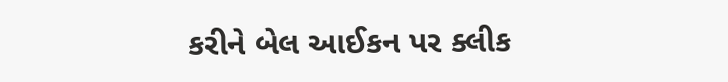કરીને બેલ આઈકન પર ક્લીક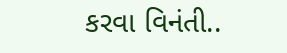કરવા વિનંતી..